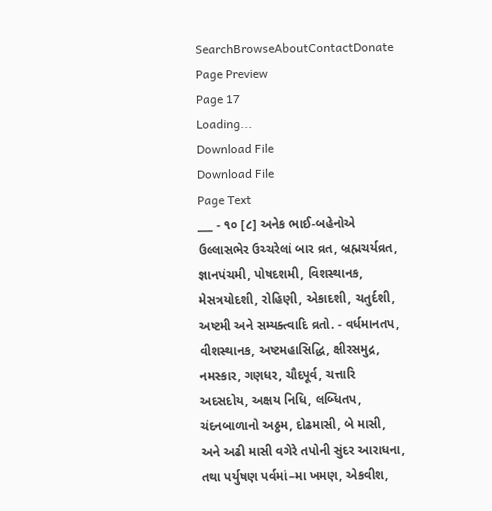SearchBrowseAboutContactDonate
Page Preview
Page 17
Loading...
Download File
Download File
Page Text
___ - ૧૦ [૮] અનેક ભાઈ-બહેનોએ ઉલ્લાસભેર ઉચ્ચરેલાં બાર વ્રત, બ્રહ્મચર્યવ્રત, જ્ઞાનપંચમી, પોષદશમી, વિશસ્થાનક, મેસત્રયોદશી, રોહિણી, એકાદશી, ચતુર્દશી, અષ્ટમી અને સમ્યક્ત્વાદિ વ્રતો. - વર્ધમાનતપ, વીશસ્થાનક, અષ્ટમહાસિદ્ધિ, ક્ષીરસમુદ્ર, નમસ્કાર, ગણધર, ચૌદપૂર્વ, ચત્તારિ અદસદોય, અક્ષય નિધિ, લબ્ધિતપ, ચંદનબાળાનો અઠ્ઠમ, દોઢમાસી, બે માસી, અને અઢી માસી વગેરે તપોની સુંદર આરાધના, તથા પર્યુષણ પર્વમાં–મા ખમણ, એકવીશ,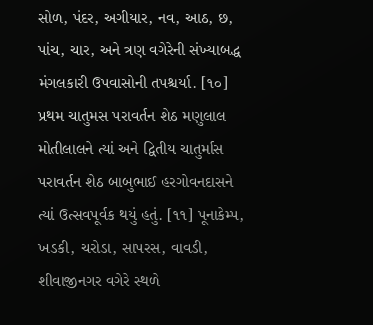સોળ, પંદર, અગીયાર, નવ, આઠ, છ, પાંચ, ચાર, અને ત્રણ વગેરેની સંખ્યાબદ્ધ મંગલકારી ઉપવાસોની તપશ્ચર્યા. [૧૦] પ્રથમ ચાતુમસ પરાવર્તન શેઠ મણુલાલ મોતીલાલને ત્યાં અને દ્વિતીય ચાતુર્માસ પરાવર્તન શેઠ બાબુભાઈ હરગોવનદાસને ત્યાં ઉત્સવપૂર્વક થયું હતું. [૧૧] પૂનાકેમ્પ, ખડકી, ચરોડા, સાપરસ, વાવડી, શીવાજીનગર વગેરે સ્થળે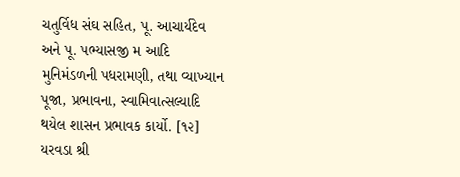ચતુર્વિધ સંઘ સહિત, પૂ. આચાર્યદેવ અને પૂ. પભ્યાસજી મ આદિ મુનિમંડળની પધરામણી, તથા વ્યાખ્યાન પૂજા, પ્રભાવના, સ્વામિવાત્સલ્યાદિ થયેલ શાસન પ્રભાવક કાર્યો. [૧૨] યરવડા શ્રી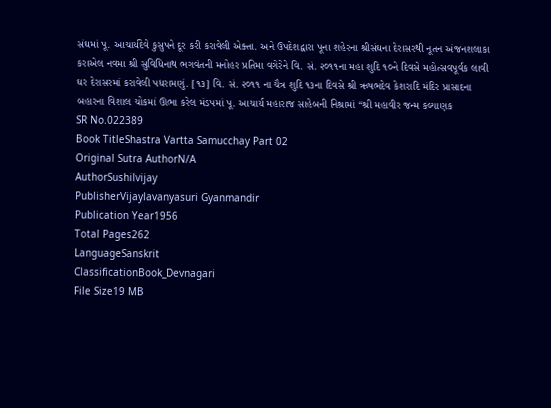સંઘમાં પૂ. આચાર્યદેવે કુસુપને દૂર કરી કરાવેલી એક્તા. અને ઉપદેશદ્વારા પૂના શહેરના શ્રીસંઘના દેરાસરથી નૂતન અંજનશલાકા કરાએલ નવમા શ્રી સુવિધિનાથ ભગવંતની મનોહર પ્રતિમા વગેરેને વિ. સં. ૨૦૧૧ના મહા શુદિ ૧૦ને દિવસે મહોત્સવપૂર્વક લાવી ઘર દેરાસરમાં કરાવેલી પધરામણું. [૧૩] વિ. સં. ૨૦૧૧ ના ચૈત્ર શુદિ ૧૩ના દિવસે શ્રી ઋષભદેવ કેશરાદિ મંદિર પ્રાસાદના બહારના વિશાલ ચોકમાં ઊભા કરેલ મંડપમાં પૂ. આચાર્ય મહારાજ સાહેબની નિશ્રામાં “શ્રી મહાવીર જન્મ કલ્યાણક
SR No.022389
Book TitleShastra Vartta Samucchay Part 02
Original Sutra AuthorN/A
AuthorSushilvijay
PublisherVijaylavanyasuri Gyanmandir
Publication Year1956
Total Pages262
LanguageSanskrit
ClassificationBook_Devnagari
File Size19 MB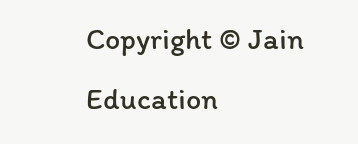Copyright © Jain Education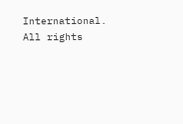International. All rights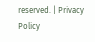reserved. | Privacy Policy